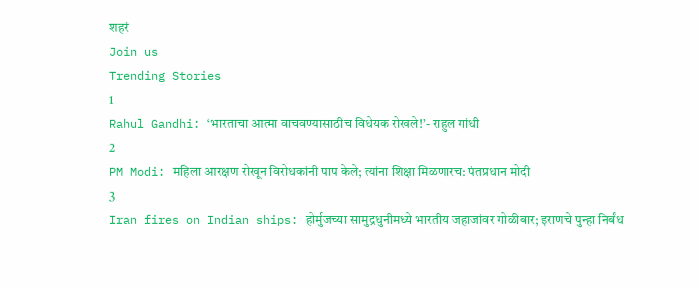शहरं
Join us
Trending Stories
1
Rahul Gandhi: ‘भारताचा आत्मा वाचवण्यासाठीच विधेयक रोखले!’- राहुल गांधी
2
PM Modi: महिला आरक्षण रोखून विरोधकांनी पाप केले; त्यांना शिक्षा मिळणारच: पंतप्रधान मोदी
3
Iran fires on Indian ships: होर्मुजच्या सामुद्रधुनीमध्ये भारतीय जहाजांवर गोळीबार; इराणचे पुन्हा निर्बंध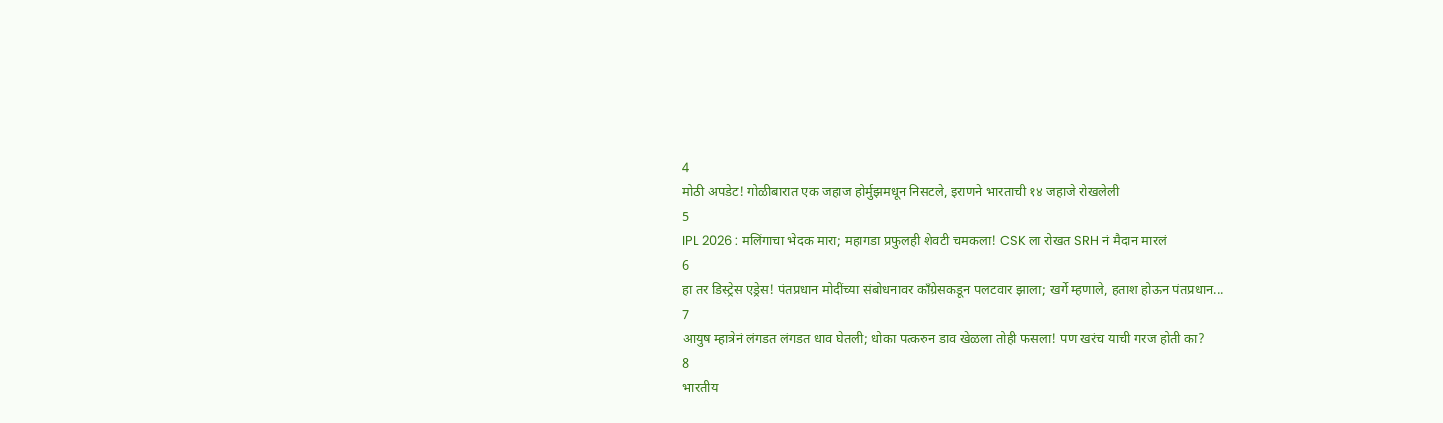4
मोठी अपडेट! गोळीबारात एक जहाज होर्मुझमधून निसटले, इराणने भारताची १४ जहाजे रोखलेली
5
IPL 2026 : मलिंगाचा भेदक मारा; महागडा प्रफुलही शेवटी चमकला! CSK ला रोखत SRH नं मैदान मारलं
6
हा तर डिस्ट्रेस एड्रेस! पंतप्रधान मोदींच्या संबोधनावर काँग्रेसकडून पलटवार झाला; खर्गे म्हणाले, हताश होऊन पंतप्रधान...
7
आयुष म्हात्रेनं लंगडत लंगडत धाव घेतली; धोका पत्करुन डाव खेळला तोही फसला! पण खरंच याची गरज होती का?
8
भारतीय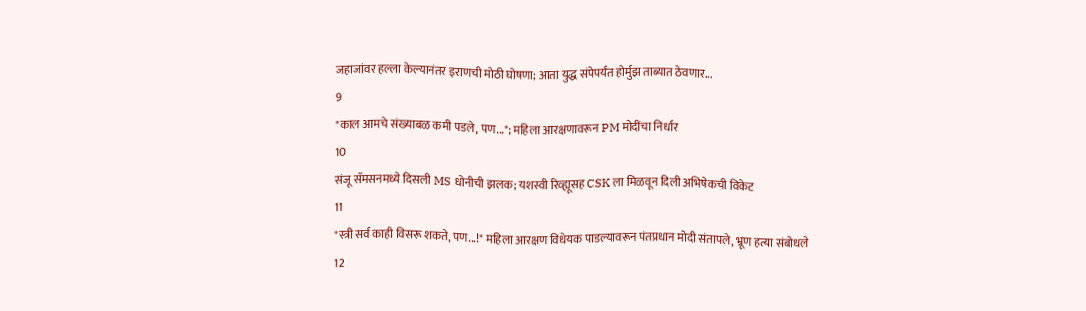जहाजांवर हल्ला केल्यानंतर इराणची मोठी घोषणा; आता युद्ध संपेपर्यंत होर्मुझ ताब्यात ठेवणार...
9
"काल आमचे संख्याबळ कमी पडले, पण..."; महिला आरक्षणावरून PM मोदींचा निर्धार
10
संजू सॅमसनमध्ये दिसली MS धोनीची झलक; यशस्वी रिव्ह्यूसह CSK ला मिळवून दिली अभिषेकची विकेट
11
"स्त्री सर्व काही विसरू शकते, पण...!" महिला आरक्षण विधेयक पाडल्यावरून पंतप्रधान मोदी संतापले, भ्रूण हत्या संबोधले
12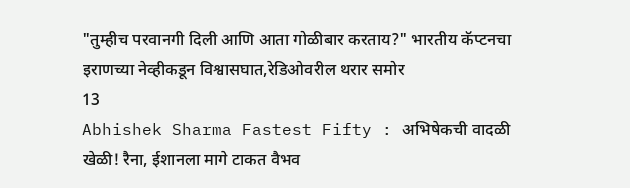"तुम्हीच परवानगी दिली आणि आता गोळीबार करताय?" भारतीय कॅप्टनचा इराणच्या नेव्हीकडून विश्वासघात,रेडिओवरील थरार समोर
13
Abhishek Sharma Fastest Fifty : अभिषेकची वादळी खेळी! रैना, ईशानला मागे टाकत वैभव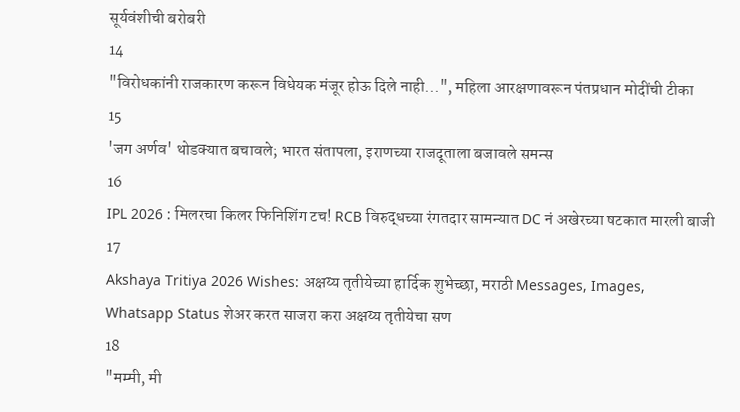सूर्यवंशीची बरोबरी
14
"विरोधकांनी राजकारण करून विधेयक मंजूर होऊ दिले नाही...", महिला आरक्षणावरून पंतप्रधान मोदींची टीका
15
'जग अर्णव' थोडक्यात बचावले; भारत संतापला, इराणच्या राजदूताला बजावले समन्स
16
IPL 2026 : मिलरचा किलर फिनिशिंग टच! RCB विरुद्धच्या रंगतदार सामन्यात DC नं अखेरच्या षटकात मारली बाजी
17
Akshaya Tritiya 2026 Wishes: अक्षय्य तृतीयेच्या हार्दिक शुभेच्छा, मराठी Messages, Images, Whatsapp Status शेअर करत साजरा करा अक्षय्य तृतीयेचा सण
18
"मम्मी, मी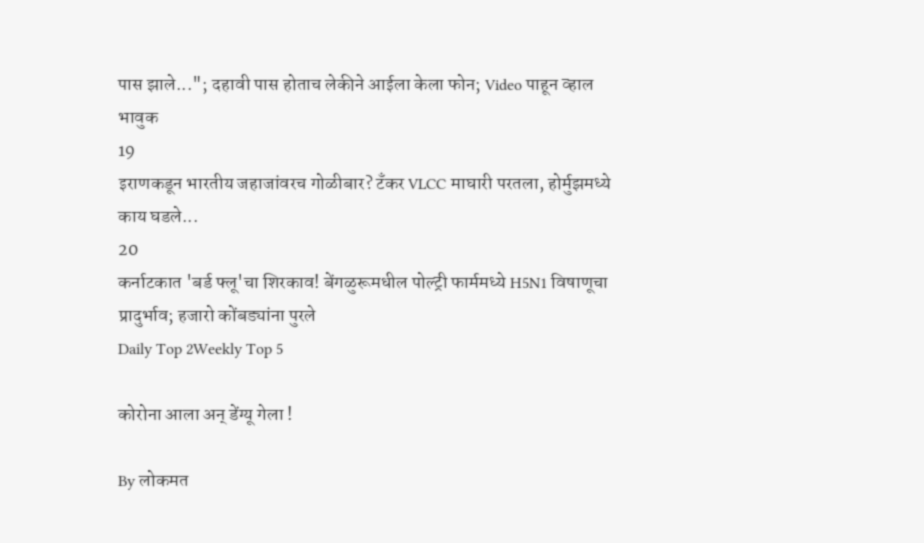पास झाले..."; दहावी पास होताच लेकीने आईला केला फोन; Video पाहून व्हाल भावुक
19
इराणकडून भारतीय जहाजांवरच गोळीबार? टँकर VLCC माघारी परतला, होर्मुझमध्ये काय घडले...
20
कर्नाटकात 'बर्ड फ्लू'चा शिरकाव! बेंगळुरूमधील पोल्ट्री फार्ममध्ये H5N1 विषाणूचा प्रादुर्भाव; हजारो कोंबड्यांना पुरले
Daily Top 2Weekly Top 5

कोरोना आला अन् डेंग्यू गेला !

By लोकमत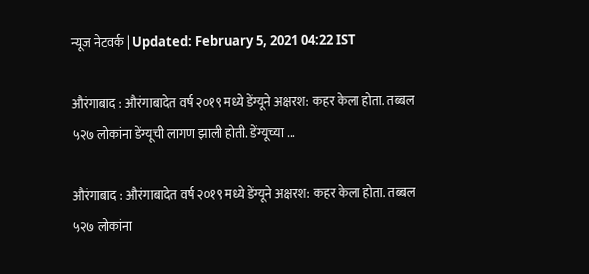न्यूज नेटवर्क | Updated: February 5, 2021 04:22 IST

औरंगाबाद : औरंगाबादेत वर्ष २०१९ मध्ये डेंग्यूने अक्षरश: कहर केला होता. तब्बल ५२७ लोकांना डेंग्यूची लागण झाली होती. डेंग्यूच्या ...

औरंगाबाद : औरंगाबादेत वर्ष २०१९ मध्ये डेंग्यूने अक्षरश: कहर केला होता. तब्बल ५२७ लोकांना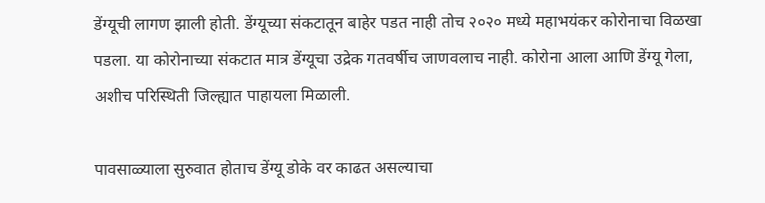डेंग्यूची लागण झाली होती. डेंग्यूच्या संकटातून बाहेर पडत नाही तोच २०२० मध्ये महाभयंकर कोरोनाचा विळखा पडला. या कोरोनाच्या संकटात मात्र डेंग्यूचा उद्रेक गतवर्षीच जाणवलाच नाही. कोरोना आला आणि डेंग्यू गेला, अशीच परिस्थिती जिल्ह्यात पाहायला मिळाली.

पावसाळ्याला सुरुवात होताच डेंग्यू डोके वर काढत असल्याचा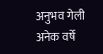अनुभव गेली अनेक वर्षे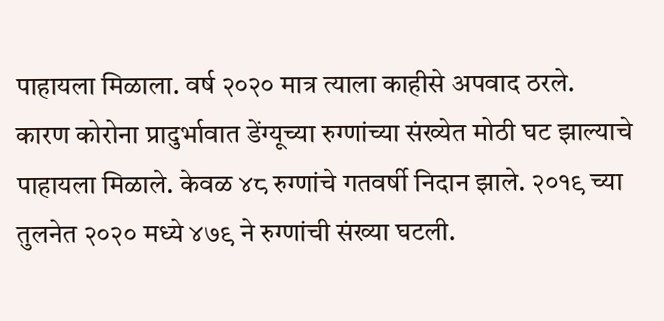पाहायला मिळाला. वर्ष २०२० मात्र त्याला काहीसे अपवाद ठरले. कारण कोरोना प्रादुर्भावात डेंग्यूच्या रुग्णांच्या संख्येत मोठी घट झाल्याचे पाहायला मिळाले. केवळ ४८ रुग्णांचे गतवर्षी निदान झाले. २०१९ च्या तुलनेत २०२० मध्ये ४७९ ने रुग्णांची संख्या घटली.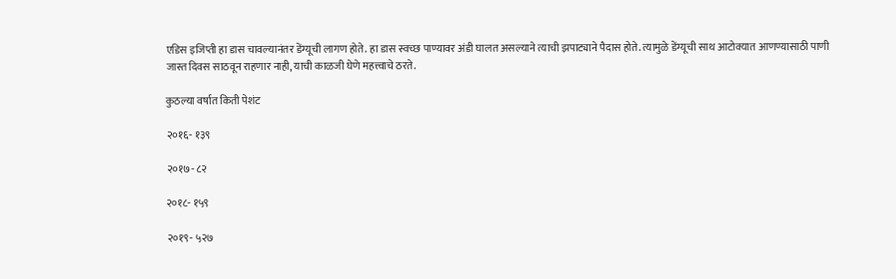एडिस इजिप्ती हा डास चावल्यानंतर डेंग्यूची लागण होते. हा डास स्वच्छ पाण्यावर अंडी घालत असल्याने त्याची झपाट्याने पैदास होते. त्यामुळे डेंग्यूची साथ आटोक्यात आणण्यासाठी पाणी जास्त दिवस साठवून राहणार नाही, याची काळजी घेणे महत्त्वाचे ठरते.

कुठल्या वर्षात किती पेशंट

२०१६- १३९

२०१७- ८२

२०१८- १५९

२०१९- ५२७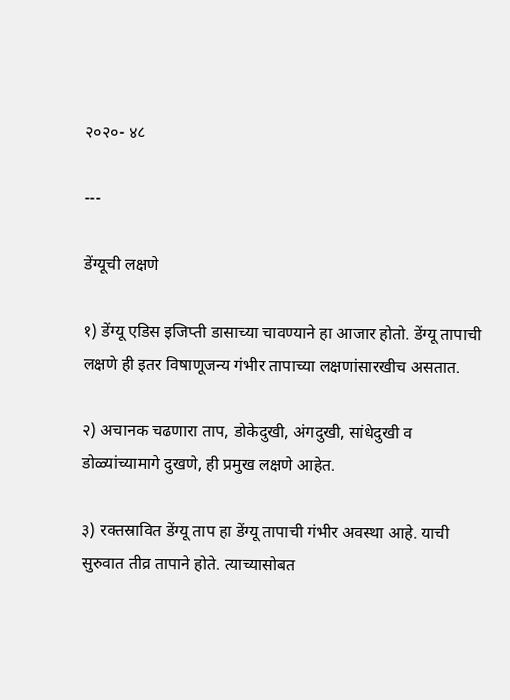२०२०- ४८

---

डेंग्यूची लक्षणे

१) डेंग्यू एडिस इजिप्ती डासाच्या चावण्याने हा आजार होतो. डेंग्‍यू तापाची लक्षणे ही इतर विषाणूजन्‍य गंभीर तापाच्‍या लक्षणांसारखीच असतात.

२) अचानक चढणारा ताप, डोकेदुखी, अंगदुखी, सांधेदुखी व डोळ्यांच्‍यामागे दुखणे, ही प्रमुख लक्षणे आहेत.

३) रक्‍तस्रावित डेंग्‍यू ताप हा डेंग्‍यू तापाची गंभीर अवस्‍था आहे. याची सुरुवात तीव्र तापाने होते. त्‍याच्यासोबत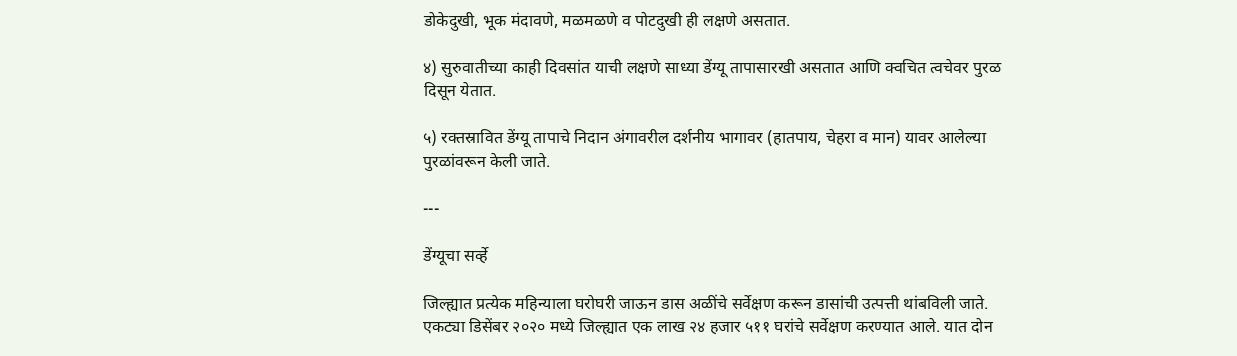डोकेदुखी, भूक मंदावणे, मळमळणे व पोटदुखी ही लक्षणे असतात.

४) सुरुवातीच्‍या काही दिवसांत याची लक्षणे साध्‍या डेंग्‍यू तापासारखी असतात आणि क्‍वचित त्‍वचेवर पुरळ दिसून येतात.

५) रक्‍तस्रावित डेंग्‍यू तापाचे निदान अंगावरील दर्शनीय भागावर (हातपाय, चेहरा व मान) यावर आलेल्‍या पुरळांवरून केली जाते.

---

डेंग्यूचा सर्व्हे

जिल्ह्यात प्रत्येक महिन्याला घरोघरी जाऊन डास अळींचे सर्वेक्षण करून डासांची उत्पत्ती थांबविली जाते. एकट्या डिसेंबर २०२० मध्ये जिल्ह्यात एक लाख २४ हजार ५११ घरांचे सर्वेक्षण करण्यात आले. यात दोन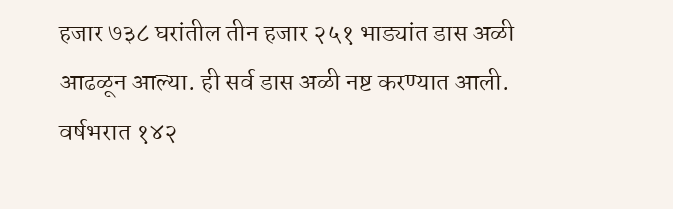हजार ७३८ घरांतील तीन हजार २५१ भाड्यांत डास अळी आढळून आल्या. ही सर्व डास अळी नष्ट करण्यात आली. वर्षभरात १४२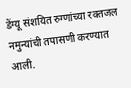डेंग्यू संशयित रुग्णांच्या रक्तजल नमुन्यांची तपासणी करण्यात आली.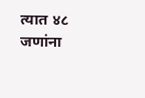त्यात ४८ जणांना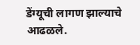डेंग्यूची लागण झाल्याचे आढळले.